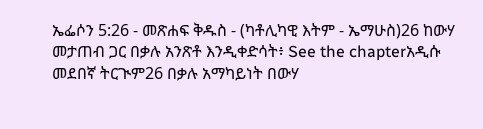ኤፌሶን 5:26 - መጽሐፍ ቅዱስ - (ካቶሊካዊ እትም - ኤማሁስ)26 ከውሃ መታጠብ ጋር በቃሉ አንጽቶ እንዲቀድሳት፥ See the chapterአዲሱ መደበኛ ትርጒም26 በቃሉ አማካይነት በውሃ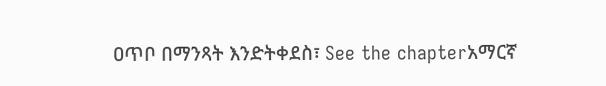ዐጥቦ በማንጻት እንድትቀደስ፣ See the chapterአማርኛ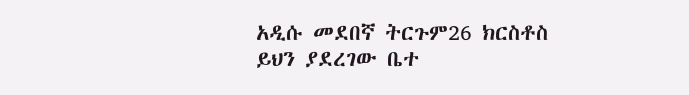አዲሱ መደበኛ ትርጉም26 ክርስቶስ ይህን ያደረገው ቤተ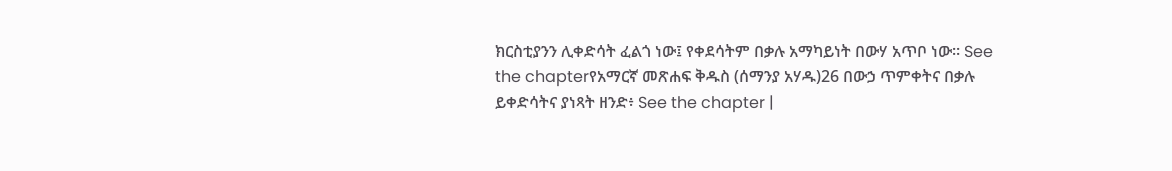ክርስቲያንን ሊቀድሳት ፈልጎ ነው፤ የቀደሳትም በቃሉ አማካይነት በውሃ አጥቦ ነው። See the chapterየአማርኛ መጽሐፍ ቅዱስ (ሰማንያ አሃዱ)26 በውኃ ጥምቀትና በቃሉ ይቀድሳትና ያነጻት ዘንድ፥ See the chapter |